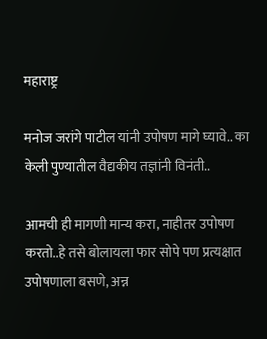महाराष्ट्र

मनोज जरांगे पाटील यांनी उपोषण मागे घ्यावे.. का केली पुण्यातील वैद्यकीय तज्ञांनी विनंती..

आमची ही मागणी मान्य करा‌, नाहीतर उपोषण करतो..हे‌‌ तसे‌ बोलायला फार सोपे पण प्रत्यक्षात उपोषणाला बसणे, अन्न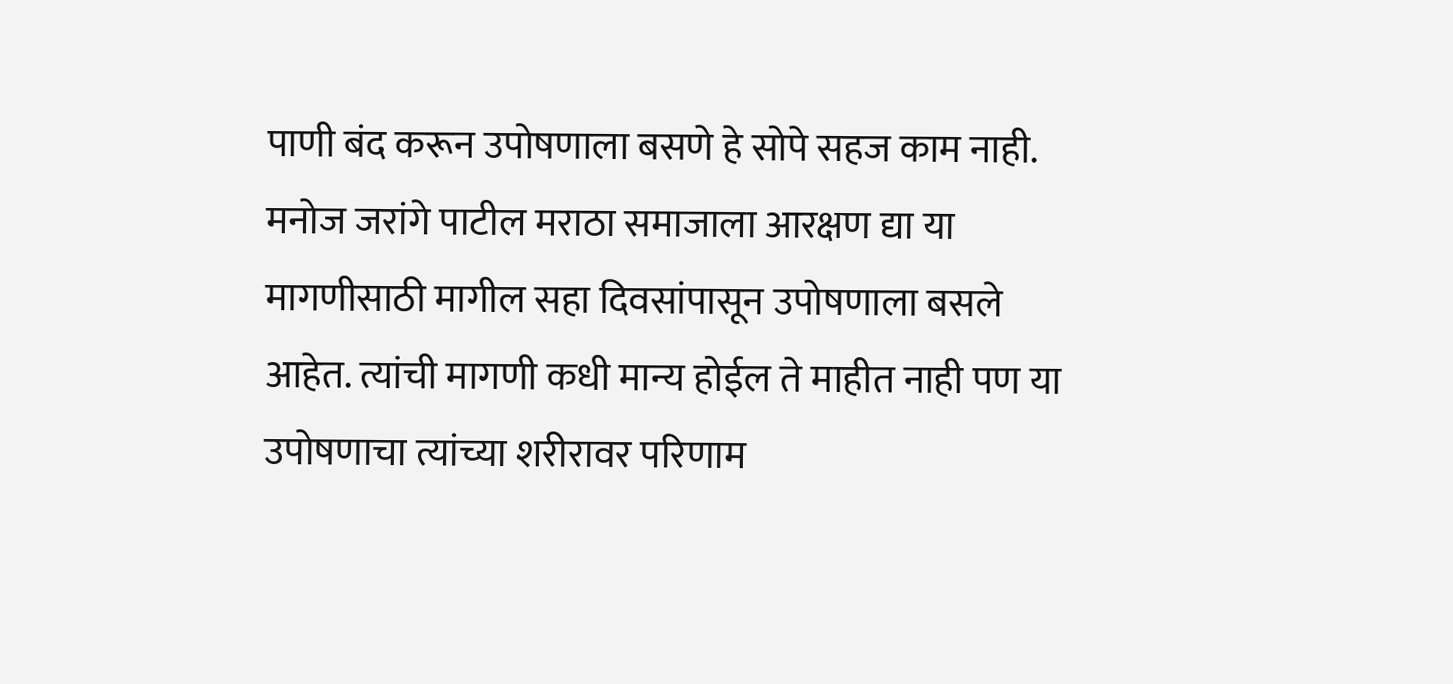पाणी बंद करून उपोषणाला बसणे हे सोपे सहज काम‌‌ नाही. मनोज जरांगे पाटील मराठा समाजाला आरक्षण द्या या मागणीसाठी मागील सहा दिवसांपासून उपोषणाला बसले आहेत. त्यांची मागणी कधी मान्य होईल ते माहीत नाही पण या उपोषणाचा त्यांच्या शरीरावर परिणाम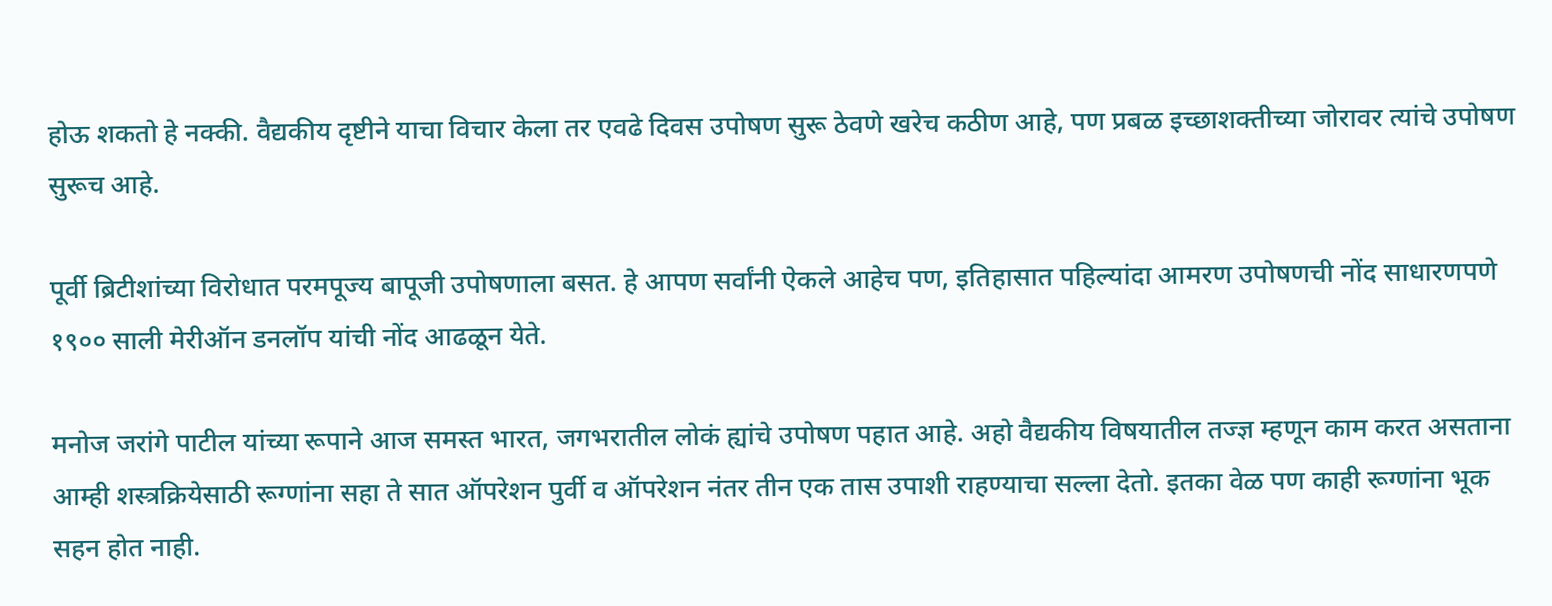होऊ शकतो हे नक्की. वैद्यकीय दृष्टीने याचा विचार केला तर एवढे दिवस उपोषण सुरू ठेवणे खरेच कठीण आहे, पण प्रबळ इच्छाशक्तीच्या जोरावर त्यांचे उपोषण सुरूच आहे.

पूर्वी ब्रिटीशांच्या विरोधात परमपूज्य बापूजी उपोषणाला बसत. हे आपण‌ सर्वांनी ऐकले आहेच पण, इतिहासात पहिल्यांदा आमरण उपोषणची नोंद साधारणपणे १९०० साली मेरीऑन डनलॉप यांची नोंद आढळून येते.

मनोज जरांगे पाटील यांच्या रूपाने आज समस्त भारत, जगभरातील लोकं ह्यांचे उपोषण पहात आहे. अहो वैद्यकीय विषयातील तज्ज्ञ म्हणून काम करत असताना आम्ही शस्त्रक्रियेसाठी रूग्णांना सहा ते सात ऑपरेशन पुर्वी व ऑपरेशन नंतर तीन‌ एक तास‌ उपाशी राहण्याचा सल्ला देतो. इतका वेळ पण काही‌ रूग्णांना भूक सहन‌ होत‌‌ नाही.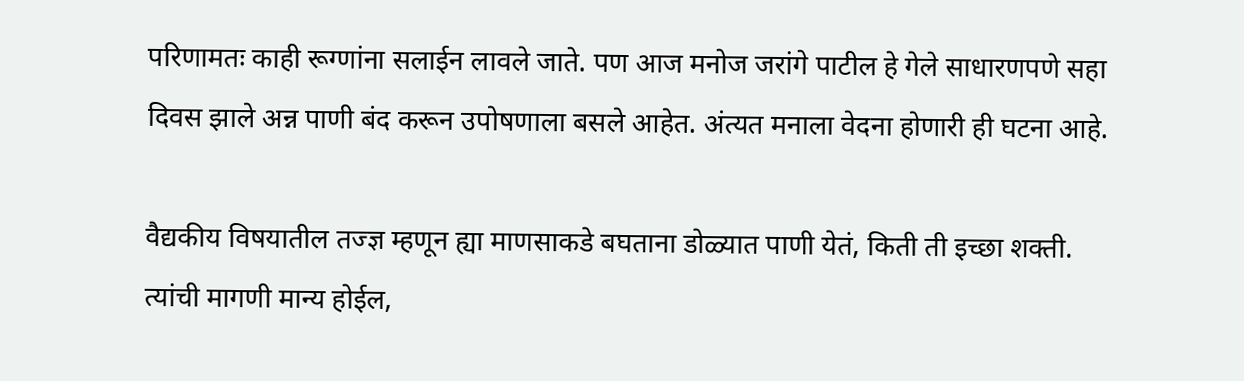परिणामतः काही‌‌ रूग्णांना सलाईन लावले जाते. पण आज मनोज जरांगे पाटील हे गेले साधारणपणे सहा‌ दिवस झाले अन्न पाणी बंद करून उपोषणाला बसले आहेत. अंत्यत मनाला वेदना‌ होणारी‌ ही घटना आहे.

वैद्यकीय विषयातील तज्ज्ञ म्हणून ह्या माणसाकडे बघताना डोळ्यात पाणी येतं, किती ती‌ इच्छा शक्ती. त्यांची‌ मागणी मान्य होईल,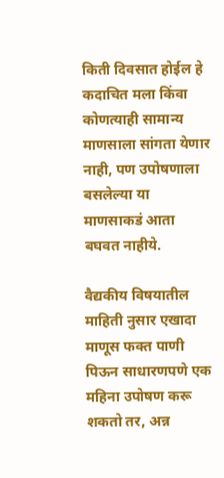किती‌ दिवसात होईल हे कदाचित मला किंवा कोणत्याही सामान्य माणसाला सांगता येणार नाही, पण उपोषणाला बसलेल्या या माणसाकडं आता बघवत नाहीये.

वैद्यकीय विषयातील माहिती नुसार एखादा माणूस फक्त पाणी पिऊन साधारणपणे एक महिना उपोषण करू शकतो तर, अन्न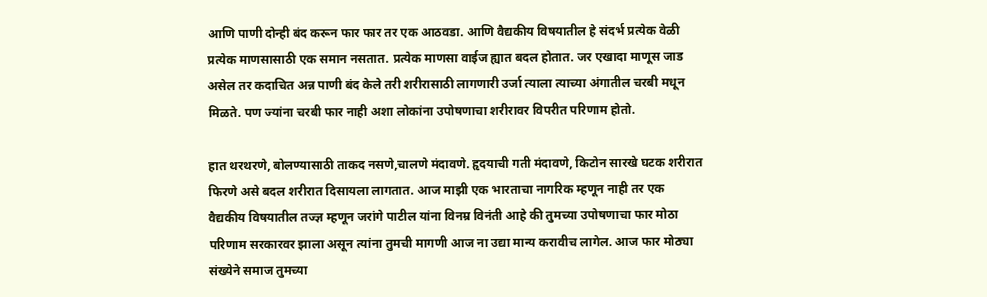आणि पाणी दोन्ही बंद करून फार फार तर एक आठवडा. आणि वैद्यकीय विषयातील हे संदर्भ प्रत्येक वेळी प्रत्येक माणसासाठी एक समान नसतात. प्रत्येक माणसा वाईज ह्यात बदल‌ होतात. जर‌ एखादा माणूस जाड असेल तर कदाचित अन्न पाणी बंद केले तरी शरीरासाठी लागणारी उर्जा त्याला त्याच्या अंगातील चरबी मधून मिळते. पण ज्यांना चरबी फार नाही अशा लोकांना उपोषणाचा शरीरावर विपरीत परिणाम होतो.

हात थरथरणे, बोलण्यासाठी ताकद नसणे,चालणे मंदावणे. हृदयाची गती मंदावणे, किटोन सारखे घटक शरीरात फिरणे असे बदल शरीरात दिसायला‌ लागतात. आज माझी एक भारताचा नागरिक म्हणून नाही तर एक वैद्यकीय विषयातील तज्ज्ञ म्हणून जरांगे पाटील यांना विनम्र विनंती आहे की तुमच्या उपोषणाचा फार मोठा परिणाम सरकारवर झाला असून त्यांना तुमची मागणी आज ना उद्या मान्य करावीच लागेल. आज फार मोठ्या संख्येने समाज तुमच्या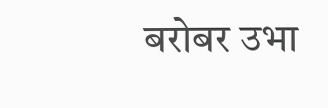बरोबर उभा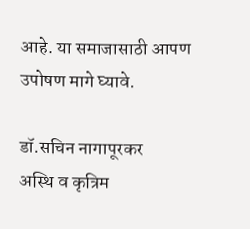आहे. या समाजासाठी आपण उपोषण मागे घ्यावे.

डॉ.सचिन‌‌ नागापूरकर
अस्थि व कृत्रिम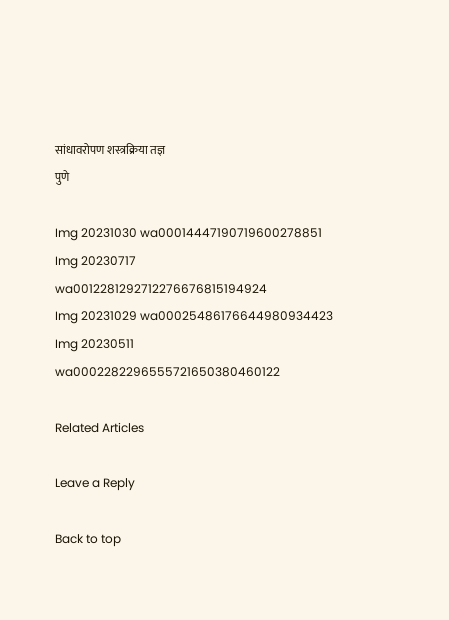सांधावरोपण शस्त्रक्रिया तज्ञ
पुणे

Img 20231030 wa00014447190719600278851
Img 20230717 wa0012281292712276676815194924
Img 20231029 wa00025486176644980934423
Img 20230511 wa0002282296555721650380460122

Related Articles

Leave a Reply

Back to top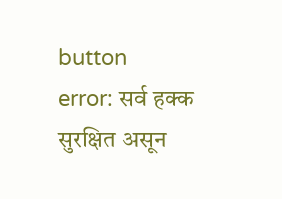button
error: सर्व हक्क सुरक्षित असून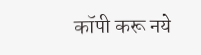कॉपी करू नये